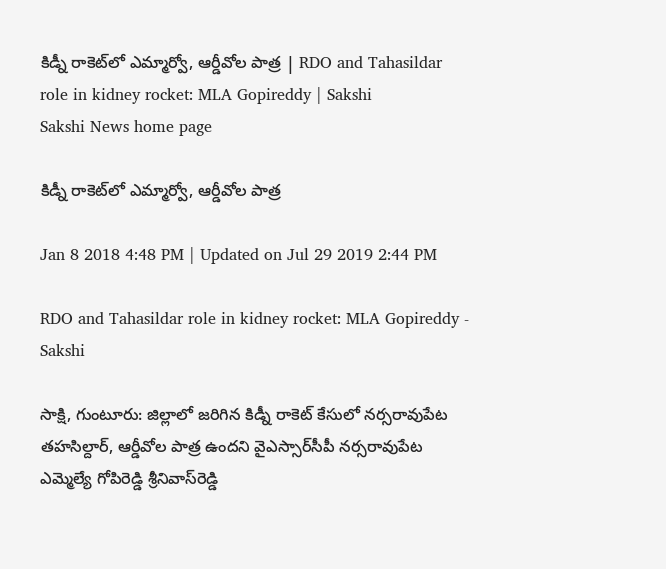కిడ్నీ రాకెట్‌లో ఎమ్మార్వో, ఆర్డీవోల పాత్ర | RDO and Tahasildar role in kidney rocket: MLA Gopireddy | Sakshi
Sakshi News home page

కిడ్నీ రాకెట్‌లో ఎమ్మార్వో, ఆర్డీవోల పాత్ర

Jan 8 2018 4:48 PM | Updated on Jul 29 2019 2:44 PM

RDO and Tahasildar role in kidney rocket: MLA Gopireddy - Sakshi

సాక్షి, గుంటూరు: జిల్లాలో జరిగిన కిడ్నీ రాకెట్‌ కేసులో నర్సరావుపేట తహసిల్దార్‌, ఆర్డీవోల పాత్ర ఉందని వైఎస్సార్‌సీపీ నర్సరావుపేట ఎమ్మెల్యే గోపిరెడ్డి శ్రీనివాస్‌రెడ్డి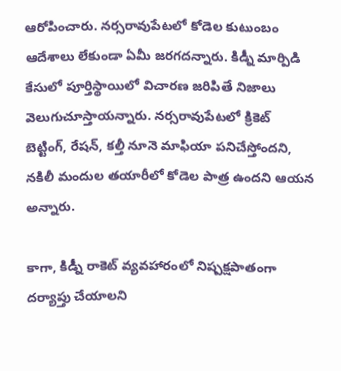ఆరోపించారు. నర్సరావుపేటలో కోడెల కుటుంబం ఆదేశాలు లేకుండా ఏమీ జరగదన్నారు. కిడ్నీ మార్పిడి కేసులో పూర్తిస్థాయిలో విచారణ జరిపితే నిజాలు వెలుగుచూస్తాయన్నారు. నర్సరావుపేటలో క్రికెట్‌ బెట్టింగ్‌, రేషన్‌, కల్తీ నూనె మాఫియా పనిచేస్తోందని, నకిలీ మందుల తయారీలో కోడెల పాత్ర ఉందని ఆయన అన్నారు.

కాగా, కిడ్నీ రాకెట్‌ వ్యవహారంలో నిష్పక్షపాతంగా దర్యాప్తు చేయాలని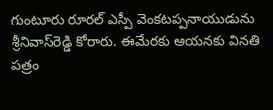గుంటూరు రూరల్ ఎస్పీ వెంకటప్పనాయుడును శ్రీనివాస్‌రెడ్డి కోరారు. ఈమేరకు ఆయనకు వినతి పత్రం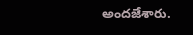అందజేశారు.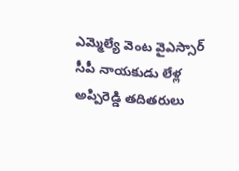ఎమ్మెల్యే వెంట వైఎస్సార్‌ సీపీ నాయకుడు లేళ్ల అప్పిరెడ్డి తదితరులు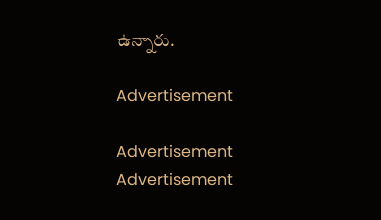ఉన్నారు.

Advertisement

Advertisement
Advertisement